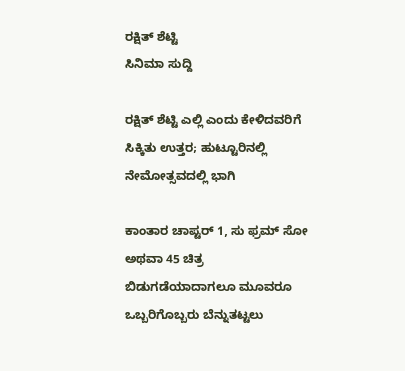ರಕ್ಷಿತ್ ಶೆಟ್ಟಿ
ಸಿನಿಮಾ ಸುದ್ದಿ

ರಕ್ಷಿತ್ ಶೆಟ್ಟಿ ಎಲ್ಲಿ ಎಂದು ಕೇಳಿದವರಿಗೆ ಸಿಕ್ಕಿತು ಉತ್ತರ; ಹುಟ್ಟೂರಿನಲ್ಲಿ ನೇಮೋತ್ಸವದಲ್ಲಿ ಭಾಗಿ

ಕಾಂತಾರ ಚಾಪ್ಟರ್ 1, ಸು ಫ್ರಮ್ ಸೋ ಅಥವಾ 45 ಚಿತ್ರ ಬಿಡುಗಡೆಯಾದಾಗಲೂ ಮೂವರೂ ಒಬ್ಬರಿಗೊಬ್ಬರು ಬೆನ್ನುತಟ್ಟಲು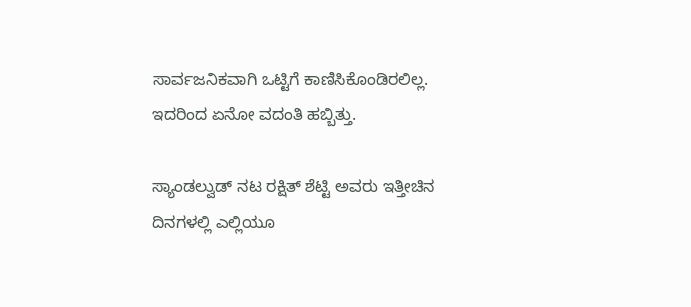ಸಾರ್ವಜನಿಕವಾಗಿ ಒಟ್ಟಿಗೆ ಕಾಣಿಸಿಕೊಂಡಿರಲಿಲ್ಲ. ಇದರಿಂದ ಏನೋ ವದಂತಿ ಹಬ್ಬಿತ್ತು.

ಸ್ಯಾಂಡಲ್ವುಡ್ ನಟ ರಕ್ಷಿತ್ ಶೆಟ್ಟಿ ಅವರು ಇತ್ತೀಚಿನ ದಿನಗಳಲ್ಲಿ ಎಲ್ಲಿಯೂ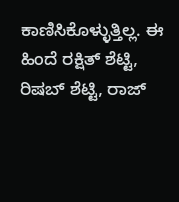ಕಾಣಿಸಿಕೊಳ್ಳುತ್ತಿಲ್ಲ. ಈ ಹಿಂದೆ ರಕ್ಷಿತ್ ಶೆಟ್ಟಿ, ರಿಷಬ್ ಶೆಟ್ಟಿ, ರಾಜ್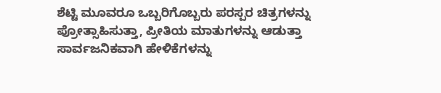ಶೆಟ್ಟಿ ಮೂವರೂ ಒಬ್ಬರಿಗೊಬ್ಬರು ಪರಸ್ಪರ ಚಿತ್ರಗಳನ್ನು ಪ್ರೋತ್ಸಾಹಿಸುತ್ತಾ, ಪ್ರೀತಿಯ ಮಾತುಗಳನ್ನು ಆಡುತ್ತಾ ಸಾರ್ವಜನಿಕವಾಗಿ ಹೇಳಿಕೆಗಳನ್ನು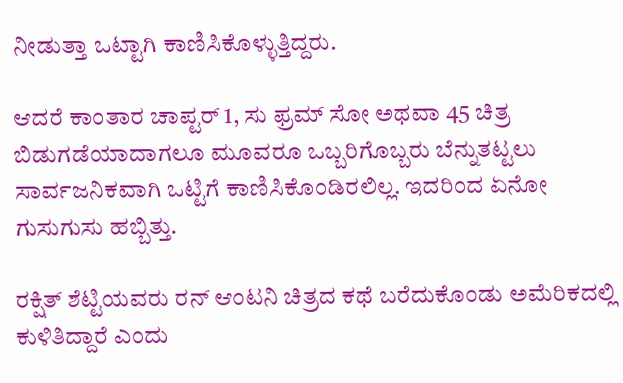ನೀಡುತ್ತಾ ಒಟ್ಟಾಗಿ ಕಾಣಿಸಿಕೊಳ್ಳುತ್ತಿದ್ದರು.

ಆದರೆ ಕಾಂತಾರ ಚಾಪ್ಟರ್ 1, ಸು ಫ್ರಮ್ ಸೋ ಅಥವಾ 45 ಚಿತ್ರ ಬಿಡುಗಡೆಯಾದಾಗಲೂ ಮೂವರೂ ಒಬ್ಬರಿಗೊಬ್ಬರು ಬೆನ್ನುತಟ್ಟಲು ಸಾರ್ವಜನಿಕವಾಗಿ ಒಟ್ಟಿಗೆ ಕಾಣಿಸಿಕೊಂಡಿರಲಿಲ್ಲ. ಇದರಿಂದ ಏನೋ ಗುಸುಗುಸು ಹಬ್ಬಿತ್ತು.

ರಕ್ಷಿತ್ ಶೆಟ್ಟಿಯವರು ರನ್ ಆಂಟನಿ ಚಿತ್ರದ ಕಥೆ ಬರೆದುಕೊಂಡು ಅಮೆರಿಕದಲ್ಲಿ ಕುಳಿತಿದ್ದಾರೆ ಎಂದು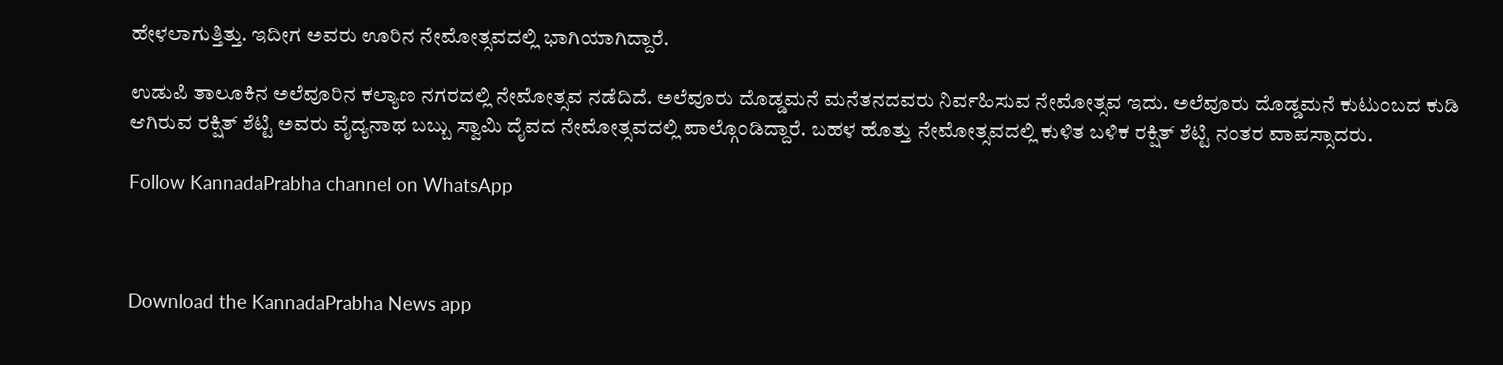ಹೇಳಲಾಗುತ್ತಿತ್ತು. ಇದೀಗ ಅವರು ಊರಿನ ನೇಮೋತ್ಸವದಲ್ಲಿ ಭಾಗಿಯಾಗಿದ್ದಾರೆ.

ಉಡುಪಿ ತಾಲೂಕಿನ ಅಲೆವೂರಿನ ಕಲ್ಯಾಣ ನಗರದಲ್ಲಿ ನೇಮೋತ್ಸವ ನಡೆದಿದೆ. ಅಲೆವೂರು ದೊಡ್ಡಮನೆ ಮನೆತನದವರು ನಿರ್ವಹಿಸುವ ನೇಮೋತ್ಸವ ಇದು. ಅಲೆವೂರು ದೊಡ್ಡಮನೆ ಕುಟುಂಬದ ಕುಡಿ ಆಗಿರುವ ರಕ್ಷಿತ್ ಶೆಟ್ಟಿ ಅವರು ವೈದ್ಯನಾಥ ಬಬ್ಬು ಸ್ವಾಮಿ ದೈವದ ನೇಮೋತ್ಸವದಲ್ಲಿ ಪಾಲ್ಗೊಂಡಿದ್ದಾರೆ. ಬಹಳ ಹೊತ್ತು ನೇಮೋತ್ಸವದಲ್ಲಿ ಕುಳಿತ ಬಳಿಕ ರಕ್ಷಿತ್ ಶೆಟ್ಟಿ ನಂತರ ವಾಪಸ್ಸಾದರು.

Follow KannadaPrabha channel on WhatsApp



Download the KannadaPrabha News app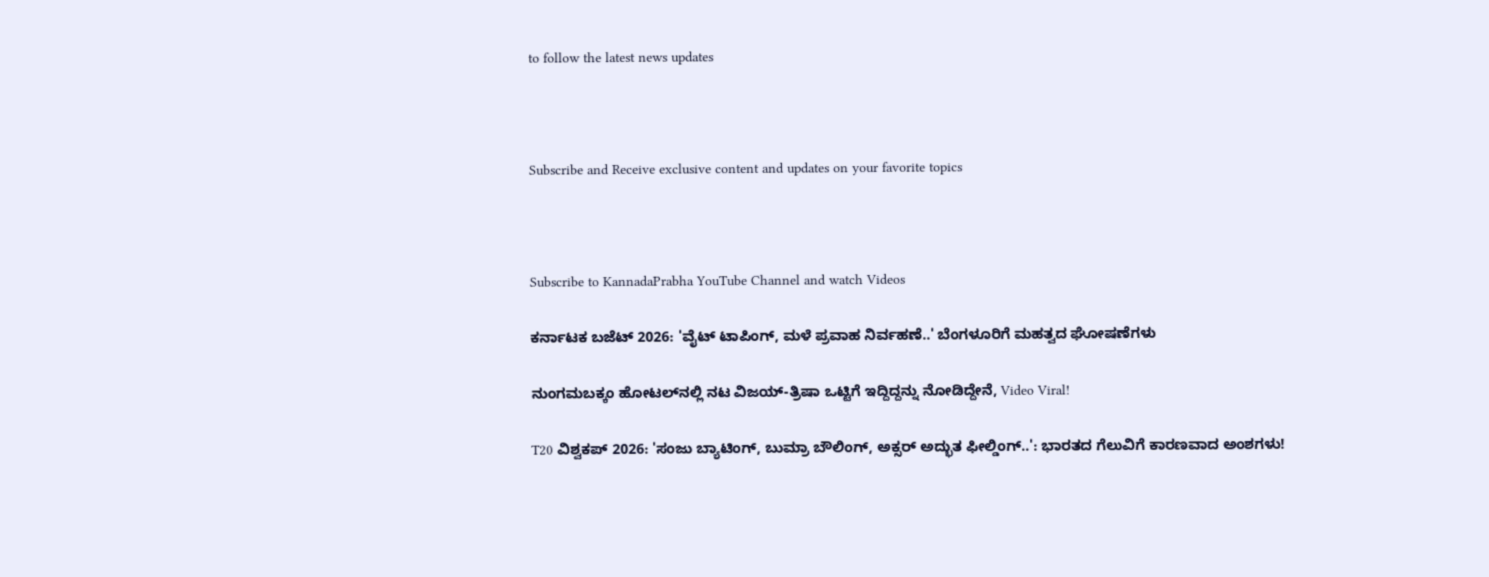to follow the latest news updates



Subscribe and Receive exclusive content and updates on your favorite topics



Subscribe to KannadaPrabha YouTube Channel and watch Videos

ಕರ್ನಾಟಕ ಬಜೆಟ್ 2026: 'ವೈಟ್ ಟಾಪಿಂಗ್‌, ಮಳೆ ಪ್ರವಾಹ ನಿರ್ವಹಣೆ..' ಬೆಂಗಳೂರಿಗೆ ಮಹತ್ವದ ಘೋಷಣೆಗಳು

ನುಂಗಮಬಕ್ಕಂ ಹೋಟಲ್‌ನಲ್ಲಿ ನಟ ವಿಜಯ್-ತ್ರಿಷಾ ಒಟ್ಟಿಗೆ ಇದ್ದಿದ್ದನ್ನು ನೋಡಿದ್ದೇನೆ, Video Viral!

T20 ವಿಶ್ವಕಪ್ 2026: 'ಸಂಜು ಬ್ಯಾಟಿಂಗ್, ಬುಮ್ರಾ ಬೌಲಿಂಗ್, ಅಕ್ಸರ್ ಅದ್ಭುತ ಫೀಲ್ಡಿಂಗ್..': ಭಾರತದ ಗೆಲುವಿಗೆ ಕಾರಣವಾದ ಅಂಶಗಳು!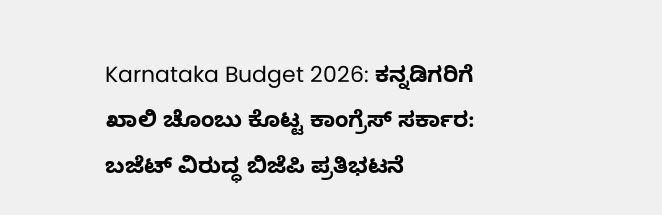Karnataka Budget 2026: ಕನ್ನಡಿಗರಿಗೆ ಖಾಲಿ ಚೊಂಬು ಕೊಟ್ಟ ಕಾಂಗ್ರೆಸ್ ಸರ್ಕಾರ: ಬಜೆಟ್ ವಿರುದ್ಧ ಬಿಜೆಪಿ ಪ್ರತಿಭಟನೆ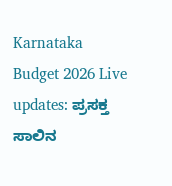Karnataka Budget 2026 Live updates: ಪ್ರಸಕ್ತ ಸಾಲಿನ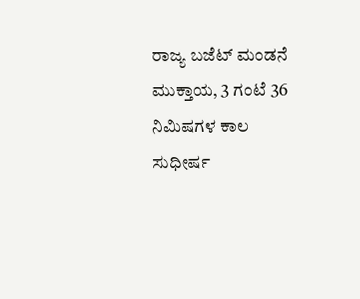ರಾಜ್ಯ ಬಜೆಟ್ ಮಂಡನೆ ಮುಕ್ತಾಯ, 3 ಗಂಟೆ 36 ನಿಮಿಷಗಳ ಕಾಲ ಸುಧೀರ್ಷ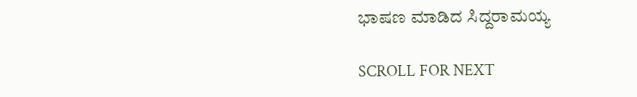ಭಾಷಣ ಮಾಡಿದ ಸಿದ್ದರಾಮಯ್ಯ

SCROLL FOR NEXT